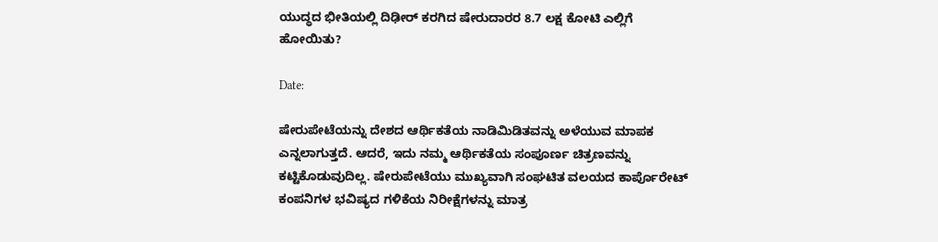ಯುದ್ಧದ ಭೀತಿಯಲ್ಲಿ ದಿಢೀರ್ ಕರಗಿದ ಷೇರುದಾರರ 8.7 ಲಕ್ಷ ಕೋಟಿ ಎಲ್ಲಿಗೆ ಹೋಯಿತು?

Date:

ಷೇರುಪೇಟೆಯನ್ನು ದೇಶದ ಆರ್ಥಿಕತೆಯ ನಾಡಿಮಿಡಿತವನ್ನು ಅಳೆಯುವ ಮಾಪಕ ಎನ್ನಲಾಗುತ್ತದೆ. ಆದರೆ, ಇದು ನಮ್ಮ ಆರ್ಥಿಕತೆಯ ಸಂಪೂರ್ಣ ಚಿತ್ರಣವನ್ನು ಕಟ್ಟಿಕೊಡುವುದಿಲ್ಲ. ಷೇರುಪೇಟೆಯು ಮುಖ್ಯವಾಗಿ ಸಂಘಟಿತ ವಲಯದ ಕಾರ್ಪೊರೇಟ್ ಕಂಪನಿಗಳ ಭವಿಷ್ಯದ ಗಳಿಕೆಯ ನಿರೀಕ್ಷೆಗಳನ್ನು ಮಾತ್ರ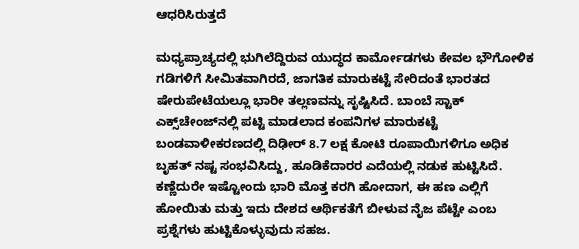ಆಧರಿಸಿರುತ್ತದೆ

ಮಧ್ಯಪ್ರಾಚ್ಯದಲ್ಲಿ ಭುಗಿಲೆದ್ದಿರುವ ಯುದ್ಧದ ಕಾರ್ಮೋಡಗಳು ಕೇವಲ ಭೌಗೋಳಿಕ ಗಡಿಗಳಿಗೆ ಸೀಮಿತವಾಗಿರದೆ, ಜಾಗತಿಕ ಮಾರುಕಟ್ಟೆ ಸೇರಿದಂತೆ ಭಾರತದ ಷೇರುಪೇಟೆಯಲ್ಲೂ ಭಾರೀ ತಲ್ಲಣವನ್ನು ಸೃಷ್ಟಿಸಿದೆ. ಬಾಂಬೆ ಸ್ಟಾಕ್‌ ಎಕ್ಸ್‌ಚೇಂಜ್‌ನಲ್ಲಿ ಪಟ್ಟಿ ಮಾಡಲಾದ ಕಂಪನಿಗಳ ಮಾರುಕಟ್ಟೆ ಬಂಡವಾಳೀಕರಣದಲ್ಲಿ ದಿಢೀರ್ 8.7 ಲಕ್ಷ ಕೋಟಿ ರೂಪಾಯಿಗಳಿಗೂ ಅಧಿಕ ಬೃಹತ್ ನಷ್ಟ ಸಂಭವಿಸಿದ್ದು, ಹೂಡಿಕೆದಾರರ ಎದೆಯಲ್ಲಿ ನಡುಕ ಹುಟ್ಟಿಸಿದೆ. ಕಣ್ಣೆದುರೇ ಇಷ್ಟೋಂದು ಭಾರಿ ಮೊತ್ತ ಕರಗಿ ಹೋದಾಗ, ಈ ಹಣ ಎಲ್ಲಿಗೆ ಹೋಯಿತು ಮತ್ತು ಇದು ದೇಶದ ಆರ್ಥಿಕತೆಗೆ ಬೀಳುವ ನೈಜ ಪೆಟ್ಟೇ ಎಂಬ ಪ್ರಶ್ನೆಗಳು ಹುಟ್ಟಿಕೊಳ್ಳುವುದು ಸಹಜ.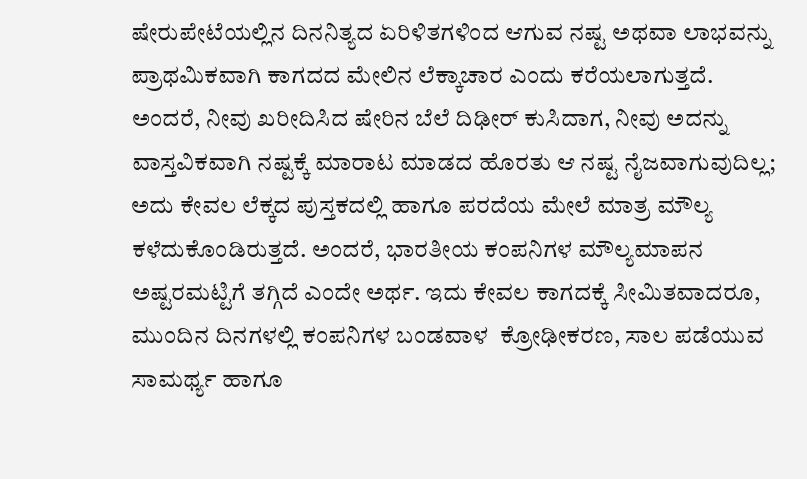ಷೇರುಪೇಟೆಯಲ್ಲಿನ ದಿನನಿತ್ಯದ ಏರಿಳಿತಗಳಿಂದ ಆಗುವ ನಷ್ಟ ಅಥವಾ ಲಾಭವನ್ನು ಪ್ರಾಥಮಿಕವಾಗಿ ಕಾಗದದ ಮೇಲಿನ ಲೆಕ್ಕಾಚಾರ ಎಂದು ಕರೆಯಲಾಗುತ್ತದೆ. ಅಂದರೆ, ನೀವು ಖರೀದಿಸಿದ ಷೇರಿನ ಬೆಲೆ ದಿಢೀರ್ ಕುಸಿದಾಗ, ನೀವು ಅದನ್ನು ವಾಸ್ತವಿಕವಾಗಿ ನಷ್ಟಕ್ಕೆ ಮಾರಾಟ ಮಾಡದ ಹೊರತು ಆ ನಷ್ಟ ನೈಜವಾಗುವುದಿಲ್ಲ; ಅದು ಕೇವಲ ಲೆಕ್ಕದ ಪುಸ್ತಕದಲ್ಲಿ ಹಾಗೂ ಪರದೆಯ ಮೇಲೆ ಮಾತ್ರ ಮೌಲ್ಯ ಕಳೆದುಕೊಂಡಿರುತ್ತದೆ. ಅಂದರೆ, ಭಾರತೀಯ ಕಂಪನಿಗಳ ಮೌಲ್ಯಮಾಪನ ಅಷ್ಟರಮಟ್ಟಿಗೆ ತಗ್ಗಿದೆ ಎಂದೇ ಅರ್ಥ. ಇದು ಕೇವಲ ಕಾಗದಕ್ಕೆ ಸೀಮಿತವಾದರೂ, ಮುಂದಿನ ದಿನಗಳಲ್ಲಿ ಕಂಪನಿಗಳ ಬಂಡವಾಳ  ಕ್ರೋಢೀಕರಣ, ಸಾಲ ಪಡೆಯುವ ಸಾಮರ್ಥ್ಯ ಹಾಗೂ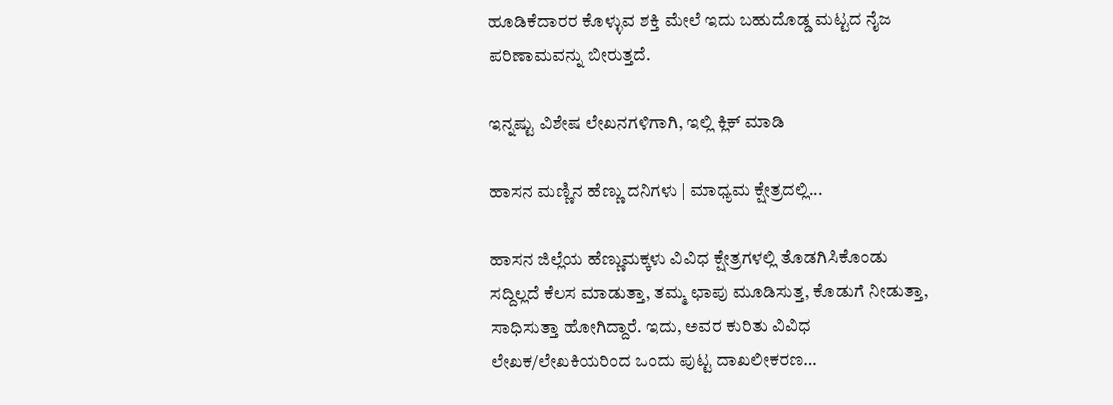ಹೂಡಿಕೆದಾರರ ಕೊಳ್ಳುವ ಶಕ್ತಿ ಮೇಲೆ ಇದು ಬಹುದೊಡ್ಡ ಮಟ್ಟದ ನೈಜ ಪರಿಣಾಮವನ್ನು ಬೀರುತ್ತದೆ.

ಇನ್ನಷ್ಟು ವಿಶೇಷ ಲೇಖನಗಳಿಗಾಗಿ, ಇಲ್ಲಿ ಕ್ಲಿಕ್ ಮಾಡಿ

ಹಾಸನ ಮಣ್ಣಿನ ಹೆಣ್ಣು ದನಿಗಳು | ಮಾಧ್ಯಮ ಕ್ಷೇತ್ರದಲ್ಲಿ...

ಹಾಸನ ಜಿಲ್ಲೆಯ ಹೆಣ್ಣುಮಕ್ಕಳು ವಿವಿಧ ಕ್ಷೇತ್ರಗಳಲ್ಲಿ ತೊಡಗಿಸಿಕೊಂಡು ಸದ್ದಿಲ್ಲದೆ ಕೆಲಸ ಮಾಡುತ್ತಾ, ತಮ್ಮ ಛಾಪು ಮೂಡಿಸುತ್ತ, ಕೊಡುಗೆ ನೀಡುತ್ತಾ, ಸಾಧಿಸುತ್ತಾ ಹೋಗಿದ್ದಾರೆ. ಇದು, ಅವರ ಕುರಿತು ವಿವಿಧ ಲೇಖಕ/ಲೇಖಕಿಯರಿಂದ ಒಂದು ಪುಟ್ಟ ದಾಖಲೀಕರಣ…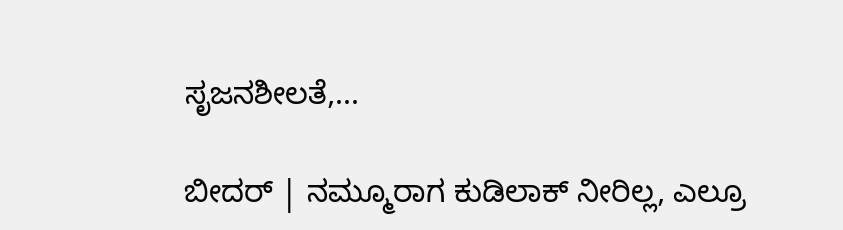ಸೃಜನಶೀಲತೆ,...

ಬೀದರ್ | ನಮ್ಮೂರಾಗ ಕುಡಿಲಾಕ್ ನೀರಿಲ್ಲ, ಎಲ್ರೂ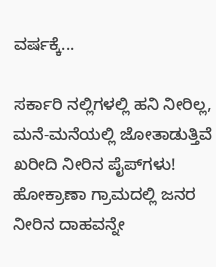ವರ್ಷಕ್ಕೆ...

ಸರ್ಕಾರಿ ನಲ್ಲಿಗಳಲ್ಲಿ ಹನಿ ನೀರಿಲ್ಲ, ಮನೆ-ಮನೆಯಲ್ಲಿ ಜೋತಾಡುತ್ತಿವೆ ಖರೀದಿ ನೀರಿನ ಪೈಪ್‌ಗಳು! ಹೋಕ್ರಾಣಾ ಗ್ರಾಮದಲ್ಲಿ ಜನರ ನೀರಿನ ದಾಹವನ್ನೇ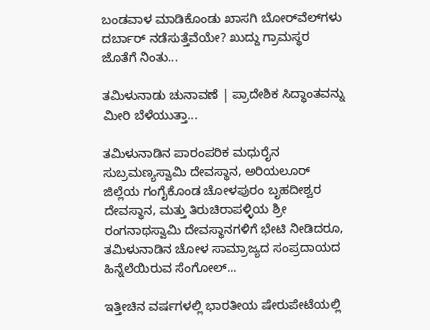ಬಂಡವಾಳ ಮಾಡಿಕೊಂಡು ಖಾಸಗಿ ಬೋರ್‌ವೆಲ್‌ಗಳು ದರ್ಬಾರ್‌ ನಡೆಸುತ್ತೆವೆಯೇ? ಖುದ್ದು ಗ್ರಾಮಸ್ಥರ ಜೊತೆಗೆ ನಿಂತು...

ತಮಿಳುನಾಡು ಚುನಾವಣೆ | ಪ್ರಾದೇಶಿಕ ಸಿದ್ಧಾಂತವನ್ನು ಮೀರಿ ಬೆಳೆಯುತ್ತಾ...

ತಮಿಳುನಾಡಿನ ಪಾರಂಪರಿಕ ಮಧುರೈನ ಸುಬ್ರಮಣ್ಯಸ್ವಾಮಿ ದೇವಸ್ಥಾನ, ಅರಿಯಲೂರ್ ಜಿಲ್ಲೆಯ ಗಂಗೈಕೊಂಡ ಚೋಳಪುರಂ ಬೃಹದೀಶ್ವರ ದೇವಸ್ಥಾನ, ಮತ್ತು ತಿರುಚಿರಾಪಳ್ಳಿಯ ಶ್ರೀ ರಂಗನಾಥಸ್ವಾಮಿ ದೇವಸ್ಥಾನಗಳಿಗೆ ಭೇಟಿ ನೀಡಿದರೂ, ತಮಿಳುನಾಡಿನ ಚೋಳ ಸಾಮ್ರಾಜ್ಯದ ಸಂಪ್ರದಾಯದ ಹಿನ್ನೆಲೆಯಿರುವ ಸೆಂಗೋಲ್...

ಇತ್ತೀಚಿನ ವರ್ಷಗಳಲ್ಲಿ ಭಾರತೀಯ ಷೇರುಪೇಟೆಯಲ್ಲಿ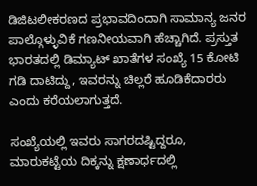ಡಿಜಿಟಲೀಕರಣದ ಪ್ರಭಾವದಿಂದಾಗಿ ಸಾಮಾನ್ಯ ಜನರ ಪಾಲ್ಗೊಳ್ಳುವಿಕೆ ಗಣನೀಯವಾಗಿ ಹೆಚ್ಚಾಗಿದೆ. ಪ್ರಸ್ತುತ ಭಾರತದಲ್ಲಿ ಡಿಮ್ಯಾಟ್ ಖಾತೆಗಳ ಸಂಖ್ಯೆ 15 ಕೋಟಿ ಗಡಿ ದಾಟಿದ್ದು, ಇವರನ್ನು ಚಿಲ್ಲರೆ ಹೂಡಿಕೆದಾರರು ಎಂದು ಕರೆಯಲಾಗುತ್ತದೆ.

ಸಂಖ್ಯೆಯಲ್ಲಿ ಇವರು ಸಾಗರದಷ್ಟಿದ್ದರೂ, ಮಾರುಕಟ್ಟೆಯ ದಿಕ್ಕನ್ನು ಕ್ಷಣಾರ್ಧದಲ್ಲಿ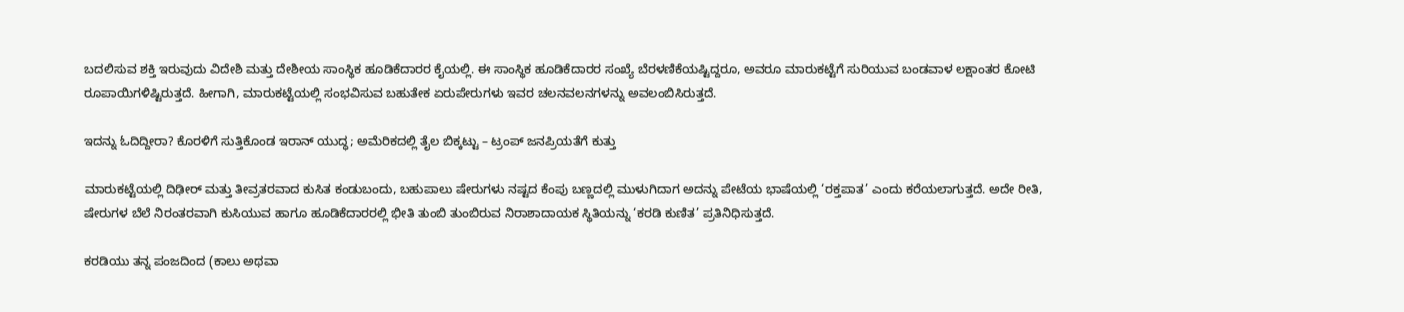ಬದಲಿಸುವ ಶಕ್ತಿ ಇರುವುದು ವಿದೇಶಿ ಮತ್ತು ದೇಶೀಯ ಸಾಂಸ್ಥಿಕ ಹೂಡಿಕೆದಾರರ ಕೈಯಲ್ಲಿ. ಈ ಸಾಂಸ್ಥಿಕ ಹೂಡಿಕೆದಾರರ ಸಂಖ್ಯೆ ಬೆರಳಣಿಕೆಯಷ್ಟಿದ್ದರೂ, ಅವರೂ ಮಾರುಕಟ್ಟೆಗೆ ಸುರಿಯುವ ಬಂಡವಾಳ ಲಕ್ಷಾಂತರ ಕೋಟಿ ರೂಪಾಯಿಗಳಿಷ್ಟಿರುತ್ತದೆ. ಹೀಗಾಗಿ, ಮಾರುಕಟ್ಟೆಯಲ್ಲಿ ಸಂಭವಿಸುವ ಬಹುತೇಕ ಏರುಪೇರುಗಳು ಇವರ ಚಲನವಲನಗಳನ್ನು ಅವಲಂಬಿಸಿರುತ್ತದೆ.

ಇದನ್ನು ಓದಿದ್ದೀರಾ? ಕೊರಳಿಗೆ ಸುತ್ತಿಕೊಂಡ ಇರಾನ್ ಯುದ್ಧ; ಅಮೆರಿಕದಲ್ಲಿ ತೈಲ ಬಿಕ್ಕಟ್ಟು – ಟ್ರಂಪ್ ಜನಪ್ರಿಯತೆಗೆ ಕುತ್ತು

ಮಾರುಕಟ್ಟೆಯಲ್ಲಿ ದಿಢೀರ್ ಮತ್ತು ತೀವ್ರತರವಾದ ಕುಸಿತ ಕಂಡುಬಂದು, ಬಹುಪಾಲು ಷೇರುಗಳು ನಷ್ಟದ ಕೆಂಪು ಬಣ್ಣದಲ್ಲಿ ಮುಳುಗಿದಾಗ ಅದನ್ನು ಪೇಟೆಯ ಭಾಷೆಯಲ್ಲಿ ‘ರಕ್ತಪಾತ’ ಎಂದು ಕರೆಯಲಾಗುತ್ತದೆ. ಅದೇ ರೀತಿ, ಷೇರುಗಳ ಬೆಲೆ ನಿರಂತರವಾಗಿ ಕುಸಿಯುವ ಹಾಗೂ ಹೂಡಿಕೆದಾರರಲ್ಲಿ ಭೀತಿ ತುಂಬಿ ತುಂಬಿರುವ ನಿರಾಶಾದಾಯಕ ಸ್ಥಿತಿಯನ್ನು ‘ಕರಡಿ ಕುಣಿತ’ ಪ್ರತಿನಿಧಿಸುತ್ತದೆ.

ಕರಡಿಯು ತನ್ನ ಪಂಜದಿಂದ (ಕಾಲು ಅಥವಾ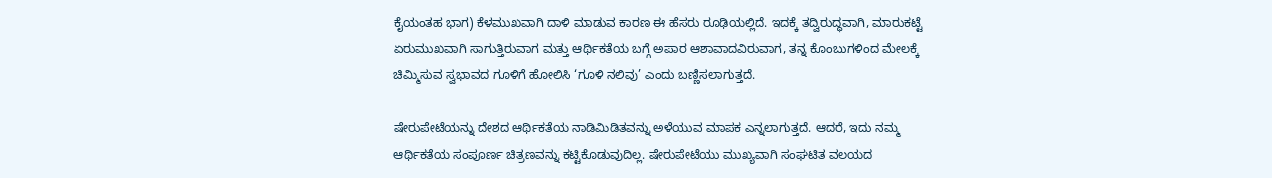ಕೈಯಂತಹ ಭಾಗ) ಕೆಳಮುಖವಾಗಿ ದಾಳಿ ಮಾಡುವ ಕಾರಣ ಈ ಹೆಸರು ರೂಢಿಯಲ್ಲಿದೆ. ಇದಕ್ಕೆ ತದ್ವಿರುದ್ಧವಾಗಿ, ಮಾರುಕಟ್ಟೆ ಏರುಮುಖವಾಗಿ ಸಾಗುತ್ತಿರುವಾಗ ಮತ್ತು ಆರ್ಥಿಕತೆಯ ಬಗ್ಗೆ ಅಪಾರ ಆಶಾವಾದವಿರುವಾಗ, ತನ್ನ ಕೊಂಬುಗಳಿಂದ ಮೇಲಕ್ಕೆ ಚಿಮ್ಮಿಸುವ ಸ್ವಭಾವದ ಗೂಳಿಗೆ ಹೋಲಿಸಿ ‘ಗೂಳಿ ನಲಿವು’ ಎಂದು ಬಣ್ಣಿಸಲಾಗುತ್ತದೆ.

ಷೇರುಪೇಟೆಯನ್ನು ದೇಶದ ಆರ್ಥಿಕತೆಯ ನಾಡಿಮಿಡಿತವನ್ನು ಅಳೆಯುವ ಮಾಪಕ ಎನ್ನಲಾಗುತ್ತದೆ. ಆದರೆ, ಇದು ನಮ್ಮ ಆರ್ಥಿಕತೆಯ ಸಂಪೂರ್ಣ ಚಿತ್ರಣವನ್ನು ಕಟ್ಟಿಕೊಡುವುದಿಲ್ಲ. ಷೇರುಪೇಟೆಯು ಮುಖ್ಯವಾಗಿ ಸಂಘಟಿತ ವಲಯದ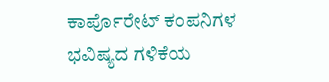ಕಾರ್ಪೊರೇಟ್ ಕಂಪನಿಗಳ ಭವಿಷ್ಯದ ಗಳಿಕೆಯ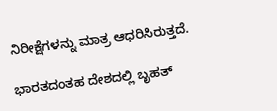ನಿರೀಕ್ಷೆಗಳನ್ನು ಮಾತ್ರ ಆಧರಿಸಿರುತ್ತದೆ.

ಭಾರತದಂತಹ ದೇಶದಲ್ಲಿ ಬೃಹತ್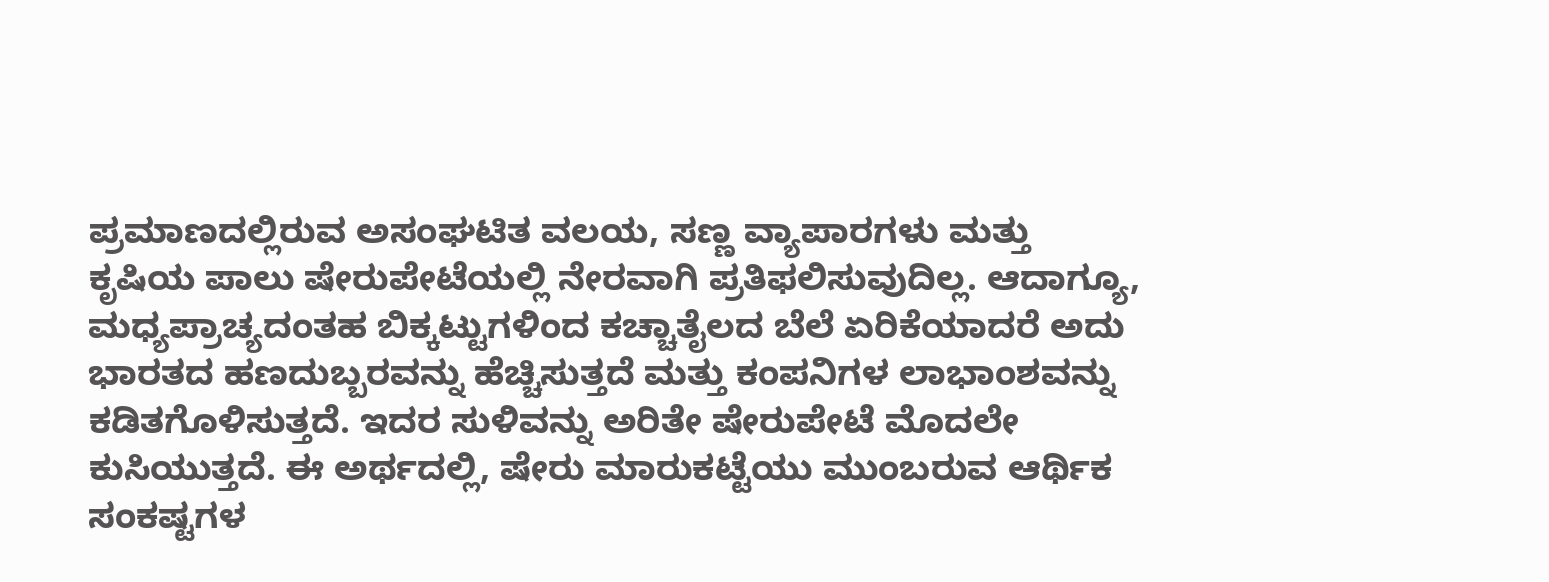ಪ್ರಮಾಣದಲ್ಲಿರುವ ಅಸಂಘಟಿತ ವಲಯ, ಸಣ್ಣ ವ್ಯಾಪಾರಗಳು ಮತ್ತು ಕೃಷಿಯ ಪಾಲು ಷೇರುಪೇಟೆಯಲ್ಲಿ ನೇರವಾಗಿ ಪ್ರತಿಫಲಿಸುವುದಿಲ್ಲ. ಆದಾಗ್ಯೂ, ಮಧ್ಯಪ್ರಾಚ್ಯದಂತಹ ಬಿಕ್ಕಟ್ಟುಗಳಿಂದ ಕಚ್ಚಾತೈಲದ ಬೆಲೆ ಏರಿಕೆಯಾದರೆ ಅದು ಭಾರತದ ಹಣದುಬ್ಬರವನ್ನು ಹೆಚ್ಚಿಸುತ್ತದೆ ಮತ್ತು ಕಂಪನಿಗಳ ಲಾಭಾಂಶವನ್ನು ಕಡಿತಗೊಳಿಸುತ್ತದೆ. ಇದರ ಸುಳಿವನ್ನು ಅರಿತೇ ಷೇರುಪೇಟೆ ಮೊದಲೇ ಕುಸಿಯುತ್ತದೆ. ಈ ಅರ್ಥದಲ್ಲಿ, ಷೇರು ಮಾರುಕಟ್ಟೆಯು ಮುಂಬರುವ ಆರ್ಥಿಕ ಸಂಕಷ್ಟಗಳ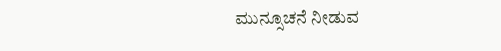ಮುನ್ಸೂಚನೆ ನೀಡುವ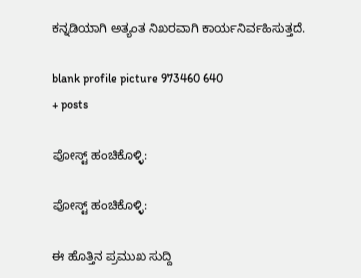ಕನ್ನಡಿಯಾಗಿ ಅತ್ಯಂತ ನಿಖರವಾಗಿ ಕಾರ್ಯನಿರ್ವಹಿಸುತ್ತದೆ.

blank profile picture 973460 640
+ posts

ಪೋಸ್ಟ್ ಹಂಚಿಕೊಳ್ಳಿ:

ಪೋಸ್ಟ್ ಹಂಚಿಕೊಳ್ಳಿ:

ಈ ಹೊತ್ತಿನ ಪ್ರಮುಖ ಸುದ್ದಿ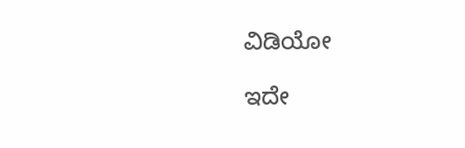ವಿಡಿಯೋ

ಇದೇ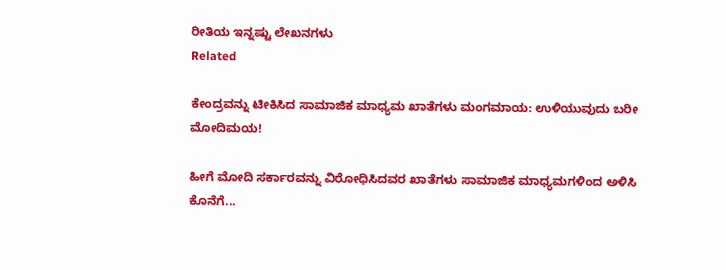ರೀತಿಯ ಇನ್ನಷ್ಟು ಲೇಖನಗಳು
Related

ಕೇಂದ್ರವನ್ನು ಟೀಕಿಸಿದ ಸಾಮಾಜಿಕ ಮಾಧ್ಯಮ ಖಾತೆಗಳು ಮಂಗಮಾಯ: ಉಳಿಯುವುದು ಬರೀ ಮೋದಿಮಯ!

ಹೀಗೆ ಮೋದಿ ಸರ್ಕಾರವನ್ನು ವಿರೋಧಿಸಿದವರ ಖಾತೆಗಳು ಸಾಮಾಜಿಕ ಮಾಧ್ಯಮಗಳಿಂದ ಅಳಿಸಿ ಕೊನೆಗೆ...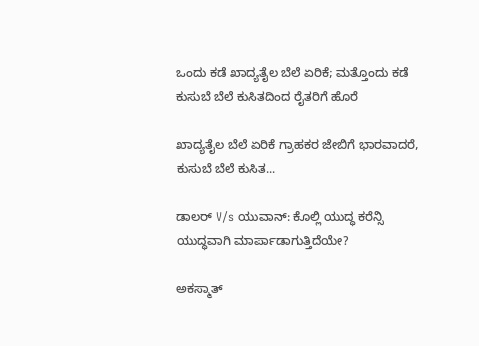ಒಂದು ಕಡೆ ಖಾದ್ಯತೈಲ ಬೆಲೆ ಏರಿಕೆ; ಮತ್ತೊಂದು ಕಡೆ ಕುಸುಬೆ ಬೆಲೆ ಕುಸಿತದಿಂದ ರೈತರಿಗೆ ಹೊರೆ

ಖಾದ್ಯತೈಲ ಬೆಲೆ ಏರಿಕೆ ಗ್ರಾಹಕರ ಜೇಬಿಗೆ ಭಾರವಾದರೆ, ಕುಸುಬೆ ಬೆಲೆ ಕುಸಿತ...

ಡಾಲರ್ V/s ಯುವಾನ್: ಕೊಲ್ಲಿ ಯುದ್ಧ ಕರೆನ್ಸಿ ಯುದ್ಧವಾಗಿ ಮಾರ್ಪಾಡಾಗುತ್ತಿದೆಯೇ?

ಅಕಸ್ಮಾತ್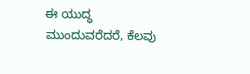ಈ ಯುದ್ಧ ಮುಂದುವರೆದರೆ, ಕೆಲವು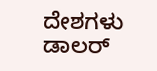ದೇಶಗಳು ಡಾಲರ್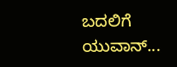ಬದಲಿಗೆ ಯುವಾನ್...